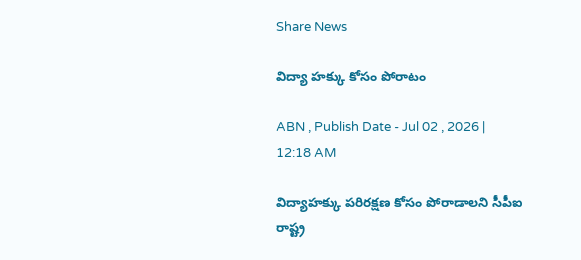Share News

విద్యా హక్కు కోసం పోరాటం

ABN , Publish Date - Jul 02 , 2026 | 12:18 AM

విద్యాహక్కు పరిరక్షణ కోసం పోరాడాలని సీపీఐ రాష్ట్ర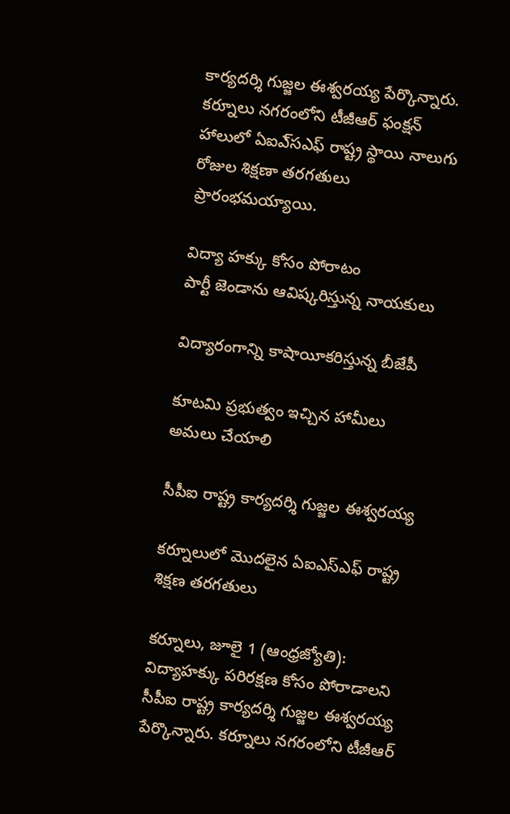కార్యదర్శి గుజ్జల ఈశ్వరయ్య పేర్కొన్నారు. కర్నూలు నగరంలోని టీజీఆర్‌ ఫంక్షన్‌ హాలులో ఏఐఎ్‌సఎఫ్‌ రాష్ట్ర స్థాయి నాలుగు రోజుల శిక్షణా తరగతులు ప్రారంభమయ్యాయి.

విద్యా హక్కు కోసం పోరాటం
పార్టీ జెండాను ఆవిష్కరిస్తున్న నాయకులు

విద్యారంగాన్ని కాషాయీకరిస్తున్న బీజేపీ

కూటమి ప్రభుత్వం ఇచ్చిన హామీలు అమలు చేయాలి

సీపీఐ రాష్ట్ర కార్యదర్శి గుజ్జల ఈశ్వరయ్య

కర్నూలులో మొదలైన ఏఐఎస్‌ఎఫ్‌ రాష్ట్ర శిక్షణ తరగతులు

కర్నూలు, జూలై 1 (ఆంధ్రజ్యోతి): విద్యాహక్కు పరిరక్షణ కోసం పోరాడాలని సీపీఐ రాష్ట్ర కార్యదర్శి గుజ్జల ఈశ్వరయ్య పేర్కొన్నారు. కర్నూలు నగరంలోని టీజీఆర్‌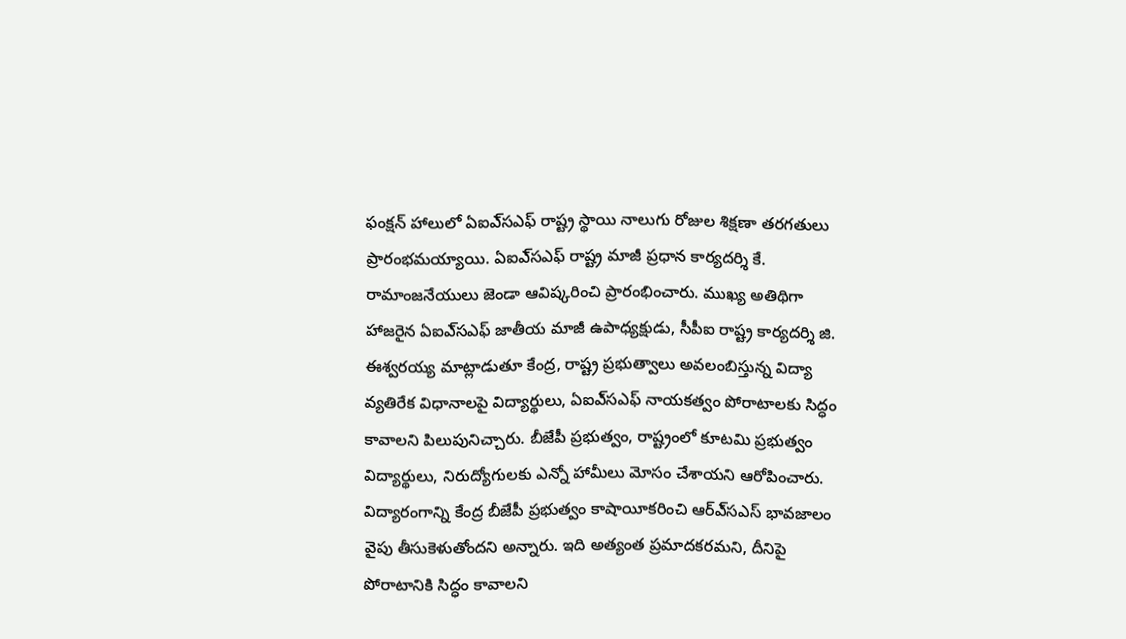ఫంక్షన్‌ హాలులో ఏఐఎ్‌సఎఫ్‌ రాష్ట్ర స్థాయి నాలుగు రోజుల శిక్షణా తరగతులు ప్రారంభమయ్యాయి. ఏఐఎ్‌సఎఫ్‌ రాష్ట్ర మాజీ ప్రధాన కార్యదర్శి కే. రామాంజనేయులు జెండా ఆవిష్కరించి ప్రారంభించారు. ముఖ్య అతిథిగా హాజరైన ఏఐఎ్‌సఎఫ్‌ జాతీయ మాజీ ఉపాధ్యక్షుడు, సీపీఐ రాష్ట్ర కార్యదర్శి జి. ఈశ్వరయ్య మాట్లాడుతూ కేంద్ర, రాష్ట్ర ప్రభుత్వాలు అవలంబిస్తున్న విద్యా వ్యతిరేక విధానాలపై విద్యార్థులు, ఏఐఎ్‌సఎఫ్‌ నాయకత్వం పోరాటాలకు సిద్ధం కావాలని పిలుపునిచ్చారు. బీజేపీ ప్రభుత్వం, రాష్ట్రంలో కూటమి ప్రభుత్వం విద్యార్థులు, నిరుద్యోగులకు ఎన్నో హామీలు మోసం చేశాయని ఆరోపించారు. విద్యారంగాన్ని కేంద్ర బీజేపీ ప్రభుత్వం కాషాయీకరించి ఆర్‌ఎ్‌సఎస్‌ భావజాలం వైపు తీసుకెళుతోందని అన్నారు. ఇది అత్యంత ప్రమాదకరమని, దీనిపై పోరాటానికి సిద్ధం కావాలని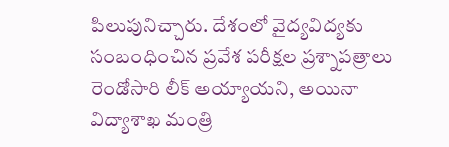పిలుపునిచ్చారు. దేశంలో వైద్యవిద్యకు సంబంధించిన ప్రవేశ పరీక్షల ప్రశ్నాపత్రాలు రెండోసారి లీక్‌ అయ్యాయని, అయినా విద్యాశాఖ మంత్రి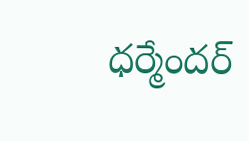ధర్మేందర్‌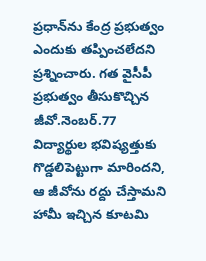ప్రధాన్‌ను కేంద్ర ప్రభుత్వం ఎందుకు తప్పించలేదని ప్రశ్నించారు. గత వైసీపీ ప్రభుత్వం తీసుకొచ్చిన జీవో.నెంబర్‌.77 విద్యార్థుల భవిష్యత్తుకు గొడ్డలిపెట్టుగా మారిందని, ఆ జీవోను రద్దు చేస్తామని హామీ ఇచ్చిన కూటమి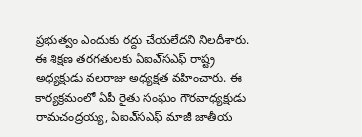ప్రభుత్వం ఎందుకు రద్దు చేయలేదని నిలదీశారు. ఈ శిక్షణ తరగతులకు ఏఐఎ్‌సఎఫ్‌ రాష్ట్ర అధ్యక్షుడు వలరాజు అధ్యక్షత వహించారు. ఈ కార్యక్రమంలో ఏపీ రైతు సంఘం గౌరవాధ్యక్షుడు రామచంద్రయ్య, ఏఐఎ్‌సఎఫ్‌ మాజీ జాతీయ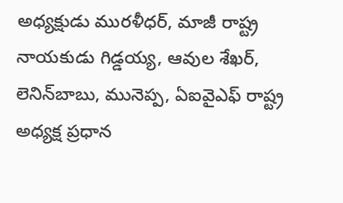అధ్యక్షుడు మురళీధర్‌, మాజీ రాష్ట్ర నాయకుడు గిడ్డయ్య, ఆవుల శేఖర్‌, లెనిన్‌బాబు, మునెప్ప, ఏఐవైఎఫ్‌ రాష్ట్ర అధ్యక్ష ప్రధాన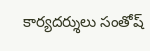కార్యదర్శులు సంతోష్‌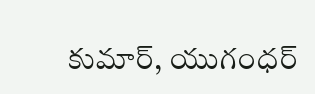కుమార్‌, యుగంధర్‌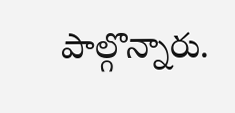పాల్గొన్నారు.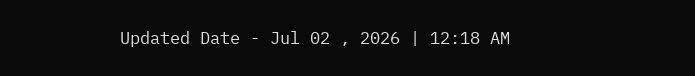Updated Date - Jul 02 , 2026 | 12:18 AM